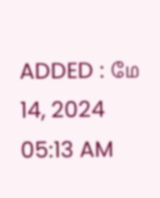ADDED : மே 14, 2024 05:13 AM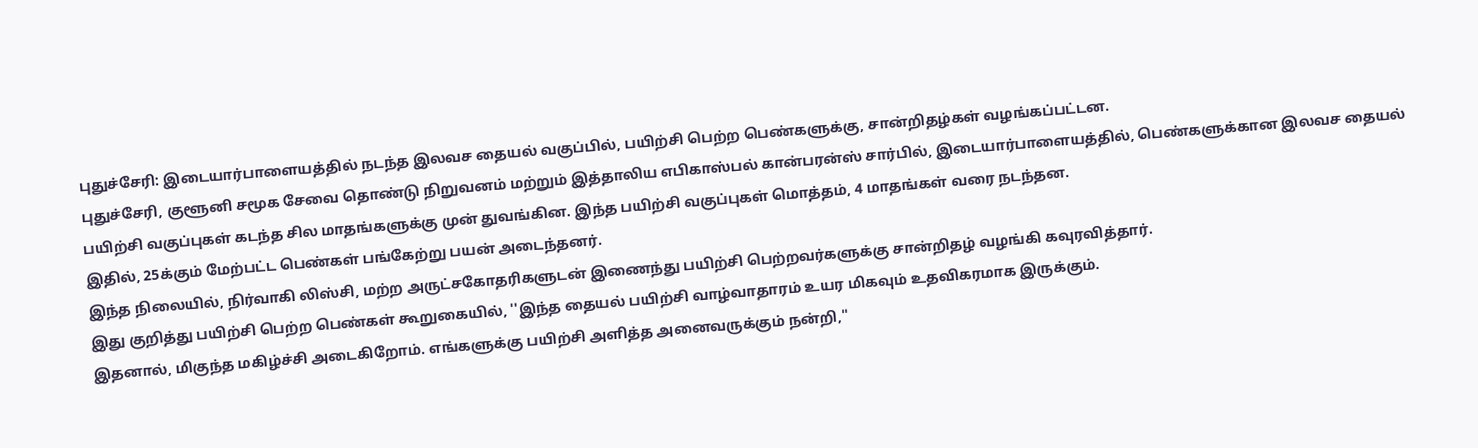புதுச்சேரி: இடையார்பாளையத்தில் நடந்த இலவச தையல் வகுப்பில், பயிற்சி பெற்ற பெண்களுக்கு, சான்றிதழ்கள் வழங்கப்பட்டன.
புதுச்சேரி, குளூனி சமூக சேவை தொண்டு நிறுவனம் மற்றும் இத்தாலிய எபிகாஸ்பல் கான்பரன்ஸ் சார்பில், இடையார்பாளையத்தில், பெண்களுக்கான இலவச தையல் பயிற்சி வகுப்புகள் கடந்த சில மாதங்களுக்கு முன் துவங்கின. இந்த பயிற்சி வகுப்புகள் மொத்தம், 4 மாதங்கள் வரை நடந்தன.
இதில், 25க்கும் மேற்பட்ட பெண்கள் பங்கேற்று பயன் அடைந்தனர்.
இந்த நிலையில், நிர்வாகி லிஸ்சி, மற்ற அருட்சகோதரிகளுடன் இணைந்து பயிற்சி பெற்றவர்களுக்கு சான்றிதழ் வழங்கி கவுரவித்தார்.
இது குறித்து பயிற்சி பெற்ற பெண்கள் கூறுகையில், ''இந்த தையல் பயிற்சி வாழ்வாதாரம் உயர மிகவும் உதவிகரமாக இருக்கும்.
இதனால், மிகுந்த மகிழ்ச்சி அடைகிறோம். எங்களுக்கு பயிற்சி அளித்த அனைவருக்கும் நன்றி,''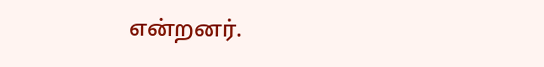என்றனர்.